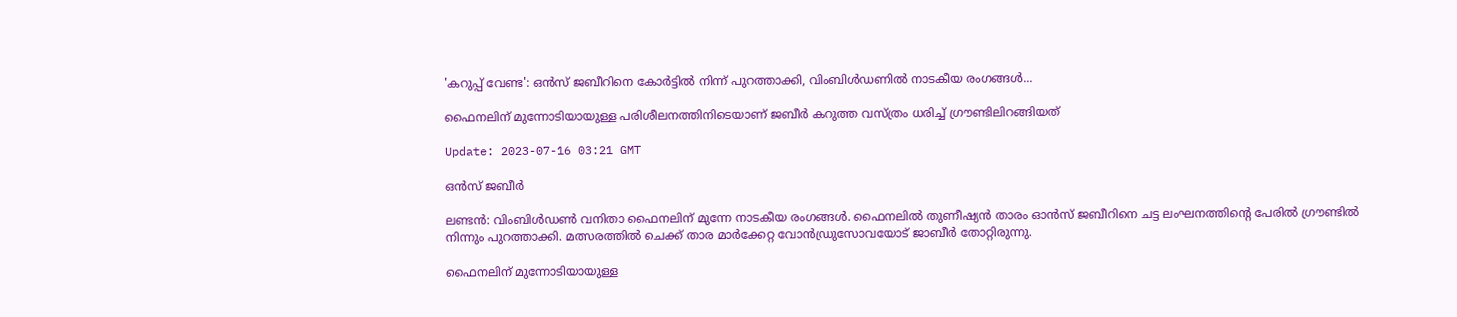'കറുപ്പ് വേണ്ട': ഒൻസ് ജബീറിനെ കോർട്ടിൽ നിന്ന് പുറത്താക്കി, വിംബിൾഡണിൽ നാടകീയ രംഗങ്ങൾ...

ഫൈനലിന് മുന്നോടിയായുള്ള പരിശീലനത്തിനിടെയാണ് ജബീർ കറുത്ത വസ്ത്രം ധരിച്ച് ഗ്രൗണ്ടിലിറങ്ങിയത്

Update: 2023-07-16 03:21 GMT

ഒൻസ് ജബീർ

ലണ്ടൻ: വിംബിൾഡൺ വനിതാ ഫൈനലിന് മുന്നേ നാടകീയ രംഗങ്ങൾ. ഫൈനലിൽ തുണീഷ്യൻ താരം ഓൻസ് ജബീറിനെ ചട്ട ലംഘനത്തിന്റെ പേരിൽ ഗ്രൗണ്ടിൽ നിന്നും പുറത്താക്കി. മത്സരത്തിൽ ചെക്ക് താര മാർക്കേറ്റ വോൻഡ്രുസോവയോട് ജാബീർ തോറ്റിരുന്നു.

ഫൈനലിന് മുന്നോടിയായുള്ള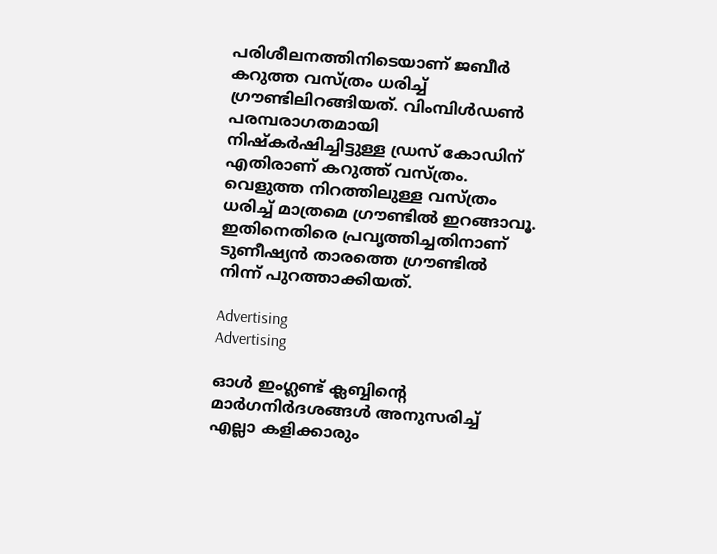പരിശീലനത്തിനിടെയാണ് ജബീർ കറുത്ത വസ്ത്രം ധരിച്ച് ഗ്രൗണ്ടിലിറങ്ങിയത്. വിംമ്പിൾഡൺ പരമ്പരാഗതമായി നിഷ്‌കർഷിച്ചിട്ടുള്ള ഡ്രസ് കോഡിന് എതിരാണ് കറുത്ത് വസ്ത്രം. വെളുത്ത നിറത്തിലുള്ള വസ്ത്രം ധരിച്ച് മാത്രമെ ഗ്രൗണ്ടിൽ ഇറങ്ങാവൂ. ഇതിനെതിരെ പ്രവൃത്തിച്ചതിനാണ് ടുണീഷ്യൻ താരത്തെ ഗ്രൗണ്ടിൽ നിന്ന് പുറത്താക്കിയത്.

Advertising
Advertising

ഓൾ ഇംഗ്ലണ്ട് ക്ലബ്ബിന്റെ മാർഗനിർദശങ്ങൾ അനുസരിച്ച് എല്ലാ കളിക്കാരും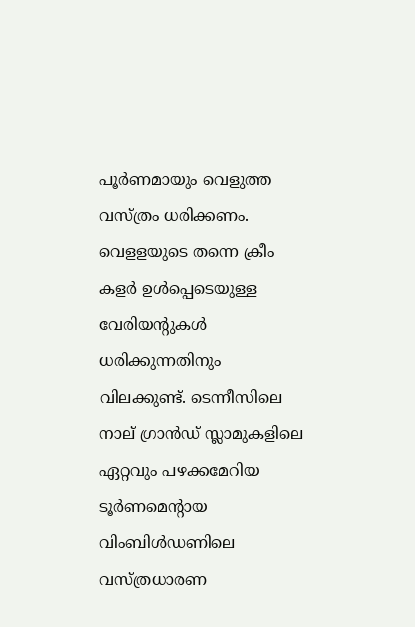പൂർണമായും വെളുത്ത വസ്ത്രം ധരിക്കണം. വെളളയുടെ തന്നെ ക്രീം കളർ ഉൾപ്പെടെയുള്ള വേരിയന്റുകൾ ധരിക്കുന്നതിനും വിലക്കുണ്ട്. ടെന്നീസിലെ നാല് ഗ്രാൻഡ് സ്ലാമുകളിലെ ഏറ്റവും പഴക്കമേറിയ ടൂർണമെന്റായ വിംബിൾഡണിലെ വസ്ത്രധാരണ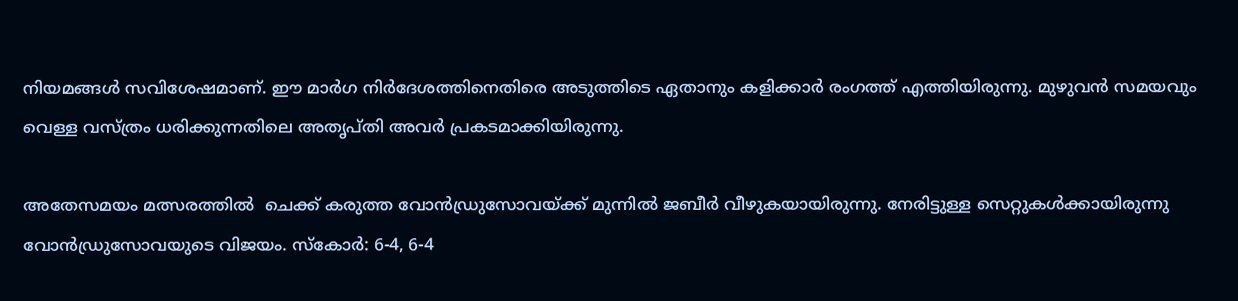നിയമങ്ങൾ സവിശേഷമാണ്. ഈ മാർഗ നിർദേശത്തിനെതിരെ അടുത്തിടെ ഏതാനും കളിക്കാർ രംഗത്ത് എത്തിയിരുന്നു. മുഴുവൻ സമയവും വെള്ള വസ്ത്രം ധരിക്കുന്നതിലെ അതൃപ്തി അവർ പ്രകടമാക്കിയിരുന്നു.

അതേസമയം മത്സരത്തില്‍  ചെക്ക് കരുത്ത വോൻഡ്രുസോവയ്ക്ക് മുന്നിൽ ജബീർ വീഴുകയായിരുന്നു. നേരിട്ടുള്ള സെറ്റുകൾക്കായിരുന്നു വോൻഡ്രുസോവയുടെ വിജയം. സ്‌കോർ: 6-4, 6-4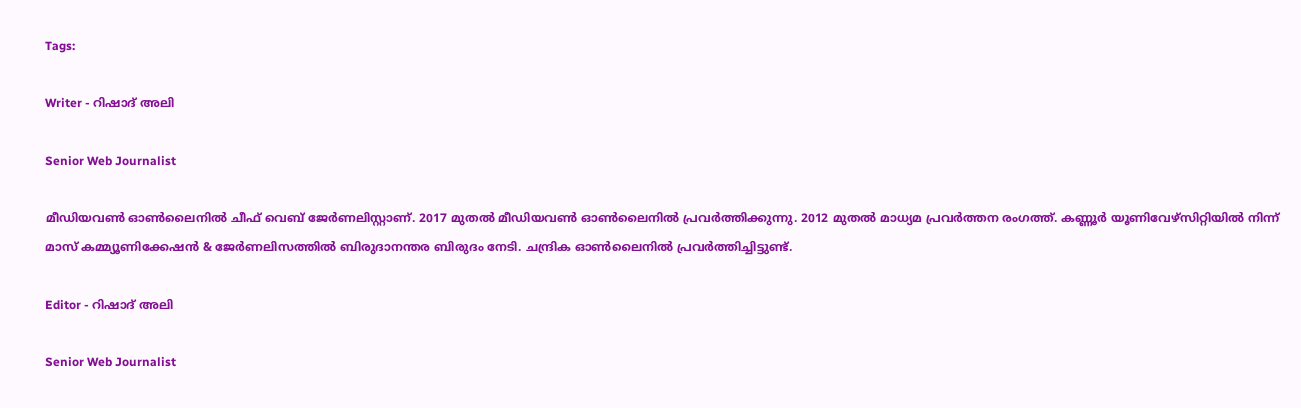Tags:

Writer - റിഷാദ് അലി

Senior Web Journalist

മീഡിയവൺ ഓൺലൈനിൽ ചീഫ് വെബ് ജേർണലിസ്റ്റാണ്. 2017 മുതൽ മീഡിയവൺ ഓൺലൈനിൽ പ്രവർത്തിക്കുന്നു. 2012 മുതൽ മാധ്യമ പ്രവർത്തന രംഗത്ത്. കണ്ണൂര്‍ യൂണിവേഴ്‌സിറ്റിയിൽ നിന്ന് മാസ് കമ്മ്യൂണിക്കേഷന്‍ & ജേര്‍ണലിസത്തില്‍ ബിരുദാനന്തര ബിരുദം നേടി. ചന്ദ്രിക ഓണ്‍ലൈനില്‍ പ്രവര്‍ത്തിച്ചിട്ടുണ്ട്.

Editor - റിഷാദ് അലി

Senior Web Journalist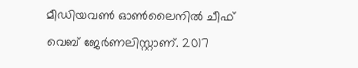മീഡിയവൺ ഓൺലൈനിൽ ചീഫ് വെബ് ജേർണലിസ്റ്റാണ്. 2017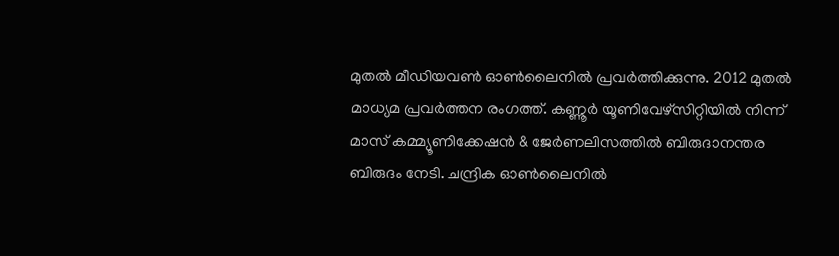മുതൽ മീഡിയവൺ ഓൺലൈനിൽ പ്രവർത്തിക്കുന്നു. 2012 മുതൽ മാധ്യമ പ്രവർത്തന രംഗത്ത്. കണ്ണൂര്‍ യൂണിവേഴ്‌സിറ്റിയിൽ നിന്ന് മാസ് കമ്മ്യൂണിക്കേഷന്‍ & ജേര്‍ണലിസത്തില്‍ ബിരുദാനന്തര ബിരുദം നേടി. ചന്ദ്രിക ഓണ്‍ലൈനില്‍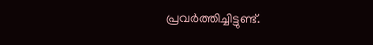പ്രവര്‍ത്തിച്ചിട്ടുണ്ട്.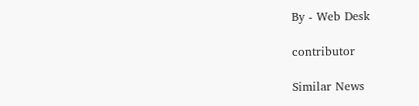By - Web Desk

contributor

Similar News